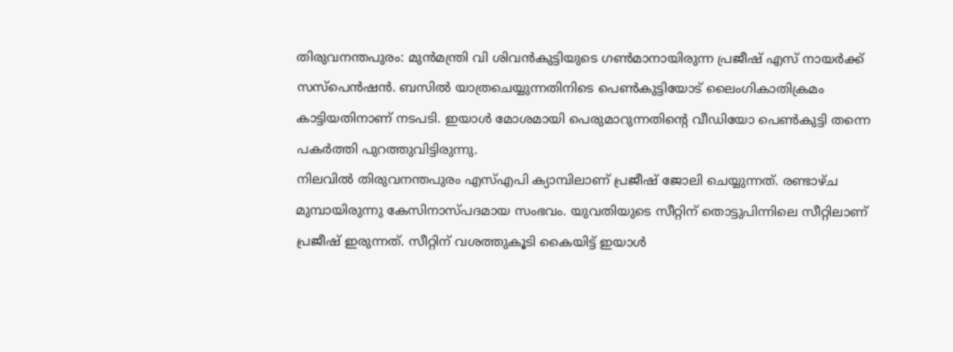തിരുവനന്തപുരം: മുൻമന്ത്രി വി ശിവൻകുട്ടിയുടെ ഗൺമാനായിരുന്ന പ്രജീഷ് എസ് നായർക്ക് സസ്പെൻഷൻ. ബസിൽ യാത്രചെയ്യുന്നതിനിടെ പെൺകുട്ടിയോട് ലൈംഗികാതിക്രമം കാട്ടിയതിനാണ് നടപടി. ഇയാൾ മോശമായി പെരുമാറുന്നതിന്റെ വീഡിയോ പെൺകുട്ടി തന്നെ പകർത്തി പുറത്തുവിട്ടിരുന്നു.
നിലവിൽ തിരുവനന്തപുരം എസ്എപി ക്യാമ്പിലാണ് പ്രജീഷ് ജോലി ചെയ്യുന്നത്. രണ്ടാഴ്ച മുമ്പായിരുന്നു കേസിനാസ്പദമായ സംഭവം. യുവതിയുടെ സീറ്റിന് തൊട്ടുപിന്നിലെ സീറ്റിലാണ് പ്രജീഷ് ഇരുന്നത്. സീറ്റിന് വശത്തുകൂടി കൈയിട്ട് ഇയാൾ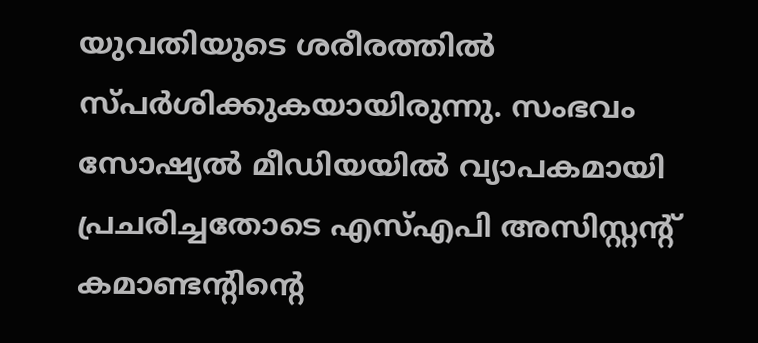യുവതിയുടെ ശരീരത്തിൽ സ്പർശിക്കുകയായിരുന്നു. സംഭവം സോഷ്യൽ മീഡിയയിൽ വ്യാപകമായി പ്രചരിച്ചതോടെ എസ്എപി അസിസ്റ്റന്റ് കമാണ്ടന്റിന്റെ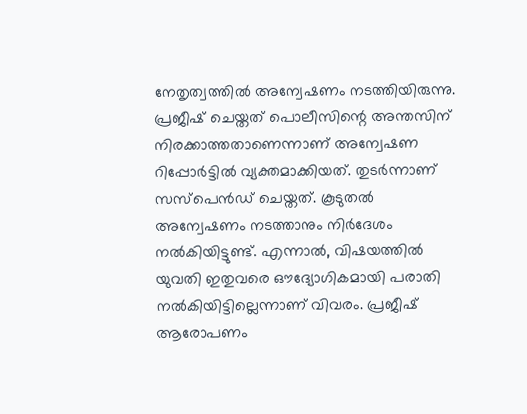നേതൃത്വത്തിൽ അന്വേഷണം നടത്തിയിരുന്നു.
പ്രജീഷ് ചെയ്തത് പൊലീസിന്റെ അന്തസിന് നിരക്കാത്തതാണെന്നാണ് അന്വേഷണ റിപ്പോർട്ടിൽ വ്യക്തമാക്കിയത്. തുടർന്നാണ് സസ്പെൻഡ് ചെയ്തത്. കൂടുതൽ അന്വേഷണം നടത്താനും നിർദേശം നൽകിയിട്ടുണ്ട്. എന്നാൽ, വിഷയത്തിൽ യുവതി ഇതുവരെ ഔദ്യോഗികമായി പരാതി നൽകിയിട്ടില്ലെന്നാണ് വിവരം. പ്രജീഷ് ആരോപണം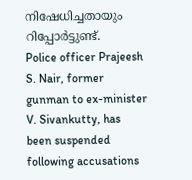നിഷേധിച്ചതായും റിപ്പോർട്ടുണ്ട്.
Police officer Prajeesh S. Nair, former gunman to ex-minister V. Sivankutty, has been suspended following accusations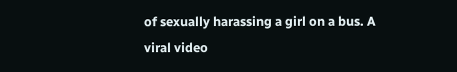of sexually harassing a girl on a bus. A viral video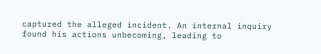captured the alleged incident. An internal inquiry found his actions unbecoming, leading to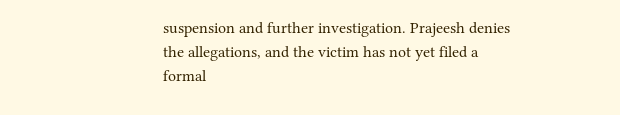suspension and further investigation. Prajeesh denies the allegations, and the victim has not yet filed a formal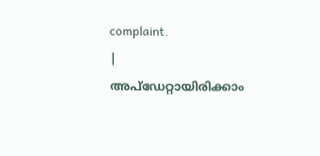complaint.
|
അപ്ഡേറ്റായിരിക്കാം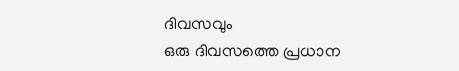ദിവസവും
ഒരു ദിവസത്തെ പ്രധാന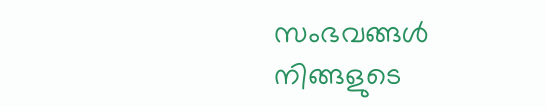സംഭവങ്ങൾ നിങ്ങളുടെ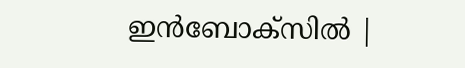ഇൻബോക്സിൽ |